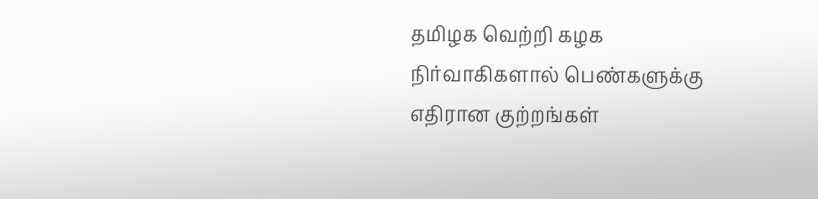தமிழக வெற்றி கழக நிர்வாகிகளால் பெண்களுக்கு எதிரான குற்றங்கள்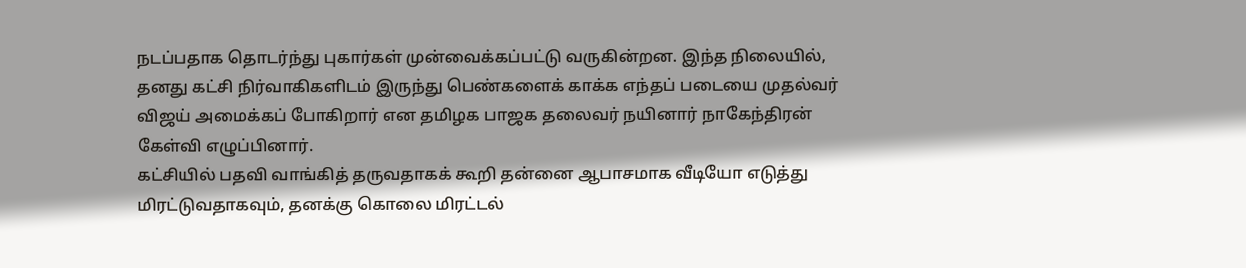நடப்பதாக தொடர்ந்து புகார்கள் முன்வைக்கப்பட்டு வருகின்றன. இந்த நிலையில், தனது கட்சி நிர்வாகிகளிடம் இருந்து பெண்களைக் காக்க எந்தப் படையை முதல்வர் விஜய் அமைக்கப் போகிறார் என தமிழக பாஜக தலைவர் நயினார் நாகேந்திரன் கேள்வி எழுப்பினார்.
கட்சியில் பதவி வாங்கித் தருவதாகக் கூறி தன்னை ஆபாசமாக வீடியோ எடுத்து மிரட்டுவதாகவும், தனக்கு கொலை மிரட்டல்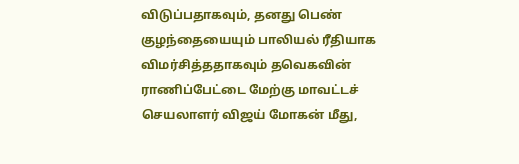விடுப்பதாகவும், தனது பெண் குழந்தையையும் பாலியல் ரீதியாக விமர்சித்ததாகவும் தவெகவின் ராணிப்பேட்டை மேற்கு மாவட்டச் செயலாளர் விஜய் மோகன் மீது,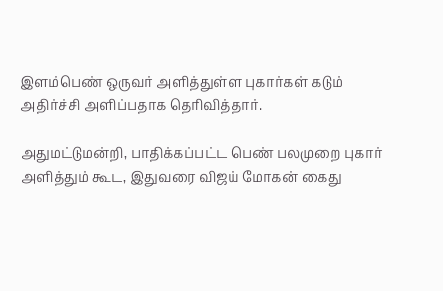இளம்பெண் ஒருவர் அளித்துள்ள புகார்கள் கடும் அதிர்ச்சி அளிப்பதாக தெரிவித்தார்.

அதுமட்டுமன்றி, பாதிக்கப்பட்ட பெண் பலமுறை புகார் அளித்தும் கூட, இதுவரை விஜய் மோகன் கைது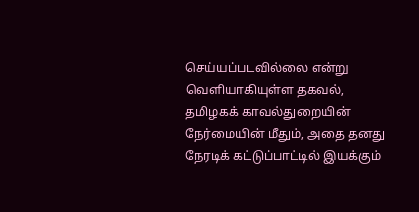செய்யப்படவில்லை என்று வெளியாகியுள்ள தகவல், தமிழகக் காவல்துறையின் நேர்மையின் மீதும், அதை தனது நேரடிக் கட்டுப்பாட்டில் இயக்கும்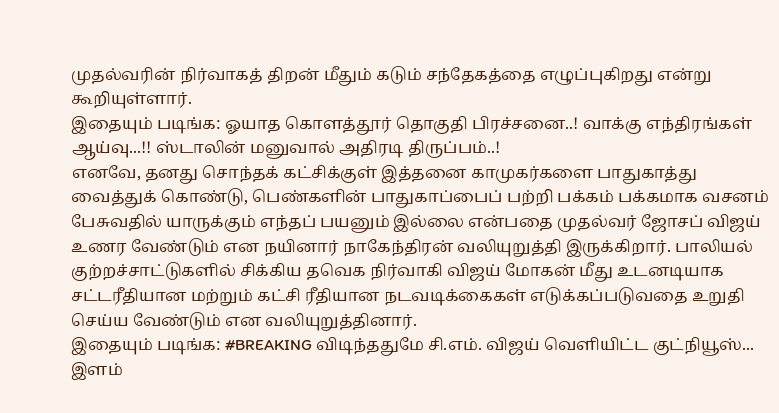முதல்வரின் நிர்வாகத் திறன் மீதும் கடும் சந்தேகத்தை எழுப்புகிறது என்று கூறியுள்ளார்.
இதையும் படிங்க: ஓயாத கொளத்தூர் தொகுதி பிரச்சனை..! வாக்கு எந்திரங்கள் ஆய்வு...!! ஸ்டாலின் மனுவால் அதிரடி திருப்பம்..!
எனவே, தனது சொந்தக் கட்சிக்குள் இத்தனை காமுகர்களை பாதுகாத்து வைத்துக் கொண்டு, பெண்களின் பாதுகாப்பைப் பற்றி பக்கம் பக்கமாக வசனம் பேசுவதில் யாருக்கும் எந்தப் பயனும் இல்லை என்பதை முதல்வர் ஜோசப் விஜய் உணர வேண்டும் என நயினார் நாகேந்திரன் வலியுறுத்தி இருக்கிறார். பாலியல் குற்றச்சாட்டுகளில் சிக்கிய தவெக நிர்வாகி விஜய் மோகன் மீது உடனடியாக சட்டரீதியான மற்றும் கட்சி ரீதியான நடவடிக்கைகள் எடுக்கப்படுவதை உறுதி செய்ய வேண்டும் என வலியுறுத்தினார்.
இதையும் படிங்க: #BREAKING விடிந்ததுமே சி.எம். விஜய் வெளியிட்ட குட்நியூஸ்... இளம்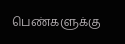பெண்களுக்கு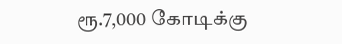ரூ.7,000 கோடிக்கு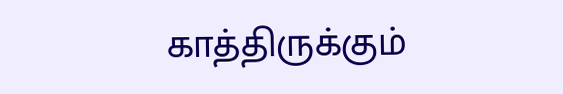காத்திருக்கும்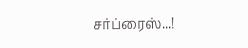சர்ப்ரைஸ்...!